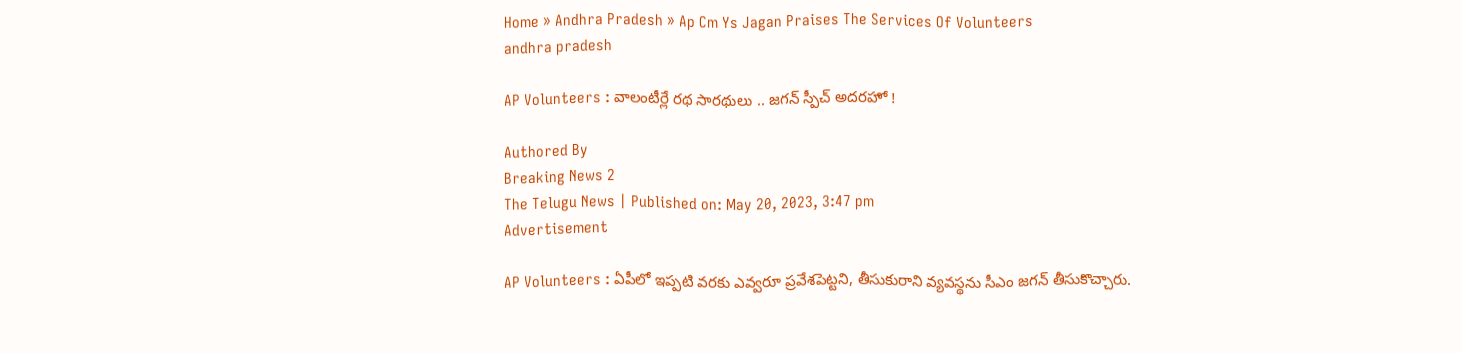Home » Andhra Pradesh » Ap Cm Ys Jagan Praises The Services Of Volunteers
andhra pradesh

AP Volunteers : వాలంటీర్లే రథ సారథులు .. జగన్ స్పీచ్ అదరహో !

Authored By
Breaking News 2
The Telugu News | Published on: May 20, 2023, 3:47 pm
Advertisement

AP Volunteers : ఏపీలో ఇప్పటి వరకు ఎవ్వరూ ప్రవేశపెట్టని, తీసుకురాని వ్యవస్థను సీఎం జగన్ తీసుకొచ్చారు.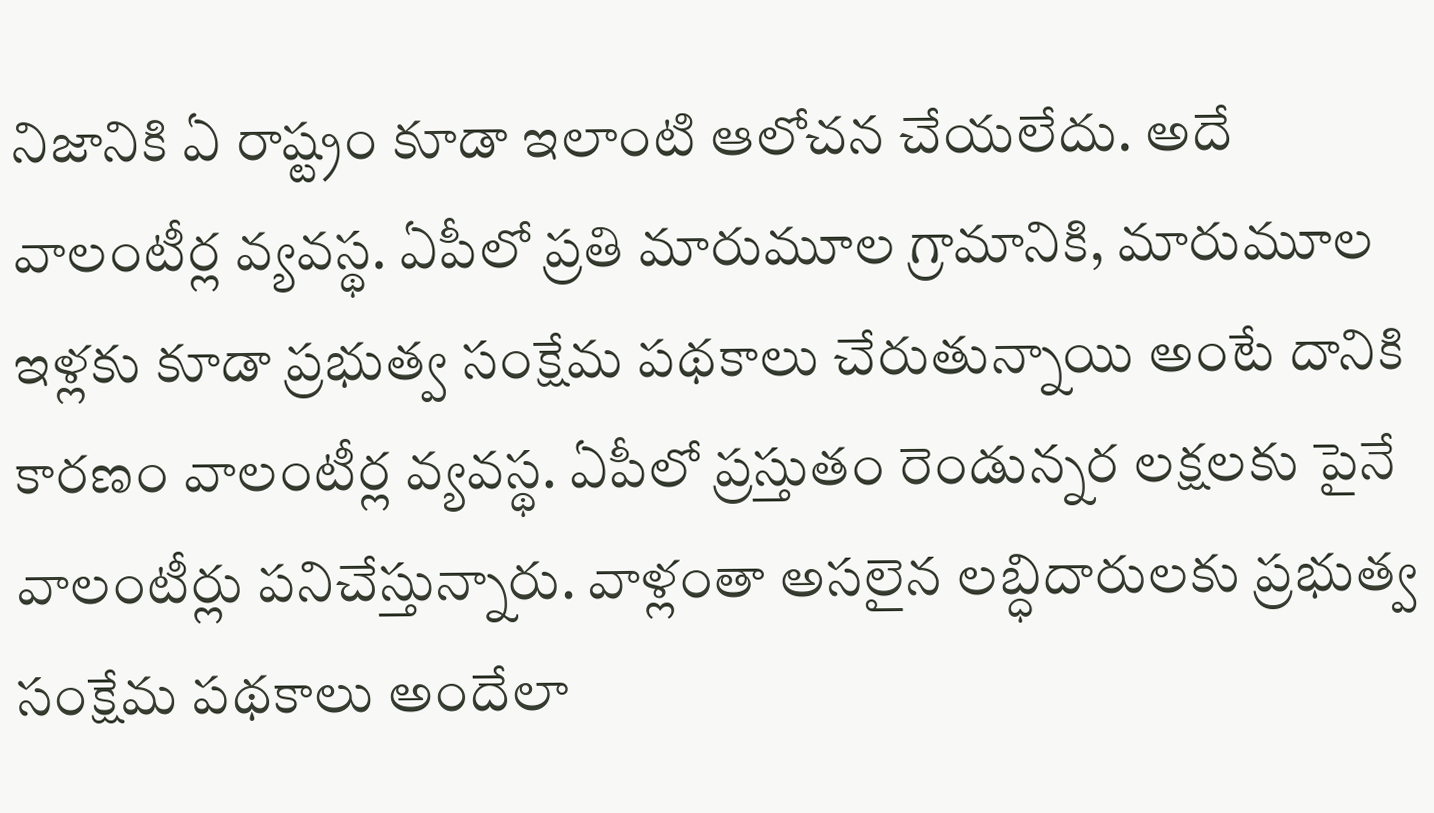నిజానికి ఏ రాష్ట్రం కూడా ఇలాంటి ఆలోచన చేయలేదు. అదే వాలంటీర్ల వ్యవస్థ. ఏపీలో ప్రతి మారుమూల గ్రామానికి, మారుమూల ఇళ్లకు కూడా ప్రభుత్వ సంక్షేమ పథకాలు చేరుతున్నాయి అంటే దానికి కారణం వాలంటీర్ల వ్యవస్థ. ఏపీలో ప్రస్తుతం రెండున్నర లక్షలకు పైనే వాలంటీర్లు పనిచేస్తున్నారు. వాళ్లంతా అసలైన లబ్ధిదారులకు ప్రభుత్వ సంక్షేమ పథకాలు అందేలా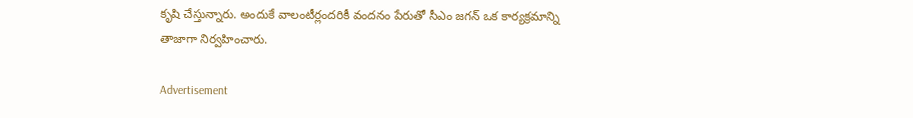కృషి చేస్తున్నారు. అందుకే వాలంటీర్లందరికీ వందనం పేరుతో సీఎం జగన్ ఒక కార్యక్రమాన్ని తాజాగా నిర్వహించారు.

Advertisement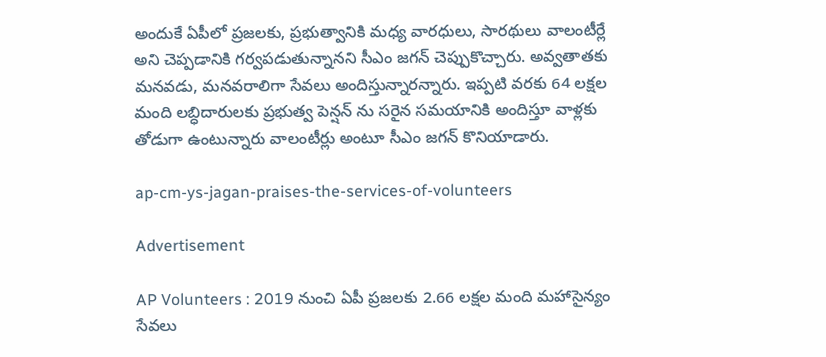అందుకే ఏపీలో ప్రజలకు, ప్రభుత్వానికి మధ్య వారధులు, సారథులు వాలంటీర్లే అని చెప్పడానికి గర్వపడుతున్నానని సీఎం జగన్ చెప్పుకొచ్చారు. అవ్వతాతకు మనవడు, మనవరాలిగా సేవలు అందిస్తున్నారన్నారు. ఇప్పటి వరకు 64 లక్షల మంది లబ్ధిదారులకు ప్రభుత్వ పెన్షన్ ను సరైన సమయానికి అందిస్తూ వాళ్లకు తోడుగా ఉంటున్నారు వాలంటీర్లు అంటూ సీఎం జగన్ కొనియాడారు.

ap-cm-ys-jagan-praises-the-services-of-volunteers

Advertisement

AP Volunteers : 2019 నుంచి ఏపీ ప్రజలకు 2.66 లక్షల మంది మహాసైన్యం సేవలు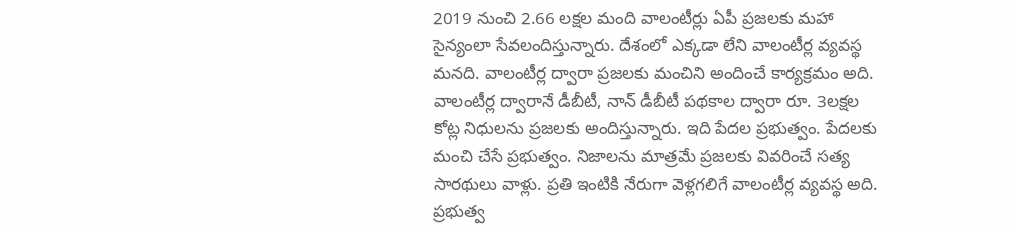2019 నుంచి 2.66 లక్షల మంది వాలంటీర్లు ఏపీ ప్రజలకు మహా సైన్యంలా సేవలందిస్తున్నారు. దేశంలో ఎక్కడా లేని వాలంటీర్ల వ్యవస్థ మనది. వాలంటీర్ల ద్వారా ప్రజలకు మంచిని అందించే కార్యక్రమం అది. వాలంటీర్ల ద్వారానే డీబీటీ, నాన్ డీబీటీ పథకాల ద్వారా రూ. 3లక్షల కోట్ల నిధులను ప్రజలకు అందిస్తున్నారు. ఇది పేదల ప్రభుత్వం. పేదలకు మంచి చేసే ప్రభుత్వం. నిజాలను మాత్రమే ప్రజలకు వివరించే సత్య సారథులు వాళ్లు. ప్రతి ఇంటికి నేరుగా వెళ్లగలిగే వాలంటీర్ల వ్యవస్థ అది. ప్రభుత్వ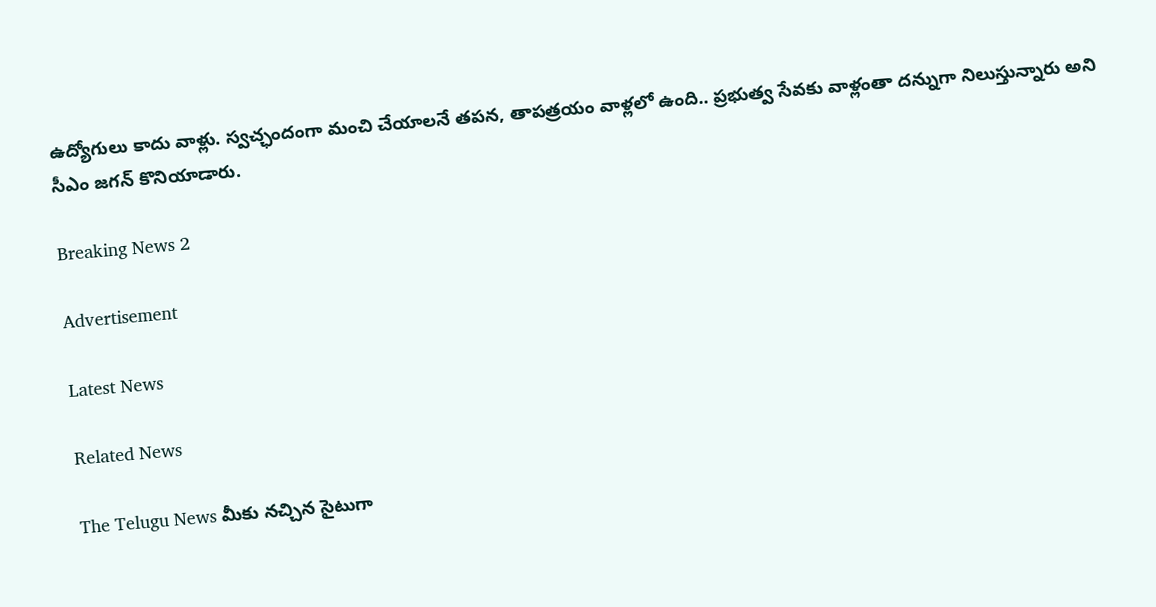ఉద్యోగులు కాదు వాళ్లు. స్వచ్ఛందంగా మంచి చేయాలనే తపన, తాపత్రయం వాళ్లలో ఉంది.. ప్రభుత్వ సేవకు వాళ్లంతా దన్నుగా నిలుస్తున్నారు అని సీఎం జగన్ కొనియాడారు.

Breaking News 2

Advertisement

Latest News

Related News

The Telugu News మీకు నచ్చిన సైటుగా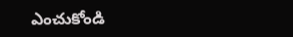ఎంచుకోండి